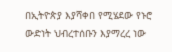በኢትዮጵያ እያሻቀበ የሚሄደው የኑሮ ውድነት ህብረተሰቡን እያማረረ ነው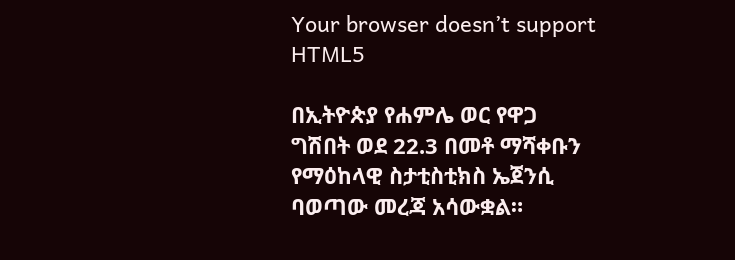Your browser doesn’t support HTML5

በኢትዮጵያ የሐምሌ ወር የዋጋ ግሽበት ወደ 22.3 በመቶ ማሻቀቡን የማዕከላዊ ስታቲስቲክስ ኤጀንሲ ባወጣው መረጃ አሳውቋል።